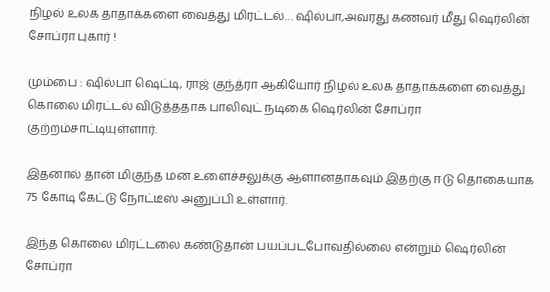நிழல் உலக தாதாக்களை வைத்து மிரட்டல்… ஷில்பா,அவரது கணவர் மீது ஷெர்லின் சோப்ரா புகார் !

மும்பை : ஷில்பா ஷெட்டி, ராஜ் குந்த்ரா ஆகியோர் நிழல் உலக தாதாக்களை வைத்து கொலை மிரட்டல் விடுத்ததாக பாலிவுட் நடிகை ஷெர்லின் சோப்ரா குற்றம்சாட்டியுள்ளார்.

இதனால் தான் மிகுந்த மன உளைச்சலுக்கு ஆளானதாகவும் இதற்கு ஈடு தொகையாக 75 கோடி கேட்டு நோட்டீஸ் அனுப்பி உள்ளார்.

இந்த கொலை மிரட்டலை கண்டுதான் பயப்படபோவதில்லை என்றும் ஷெர்லின் சோப்ரா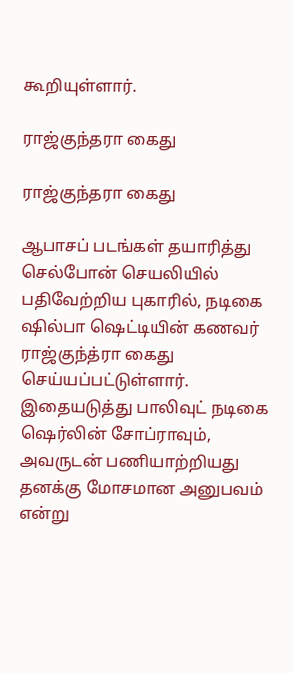கூறியுள்ளார்.

ராஜ்குந்தரா கைது

ராஜ்குந்தரா கைது

ஆபாசப் படங்கள் தயாரித்து செல்போன் செயலியில் பதிவேற்றிய புகாரில், நடிகை ஷில்பா ஷெட்டியின் கணவர் ராஜ்குந்த்ரா கைது செய்யப்பட்டுள்ளார். இதையடுத்து பாலிவுட் நடிகை ஷெர்லின் சோப்ராவும், அவருடன் பணியாற்றியது தனக்கு மோசமான அனுபவம் என்று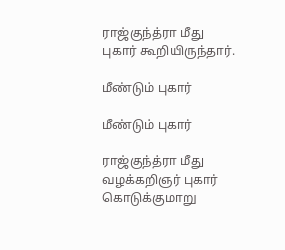ராஜ்குந்த்ரா மீது புகார் கூறியிருந்தார்.

மீண்டும் புகார்

மீண்டும் புகார்

ராஜ்குந்த்ரா மீது வழக்கறிஞர் புகார் கொடுக்குமாறு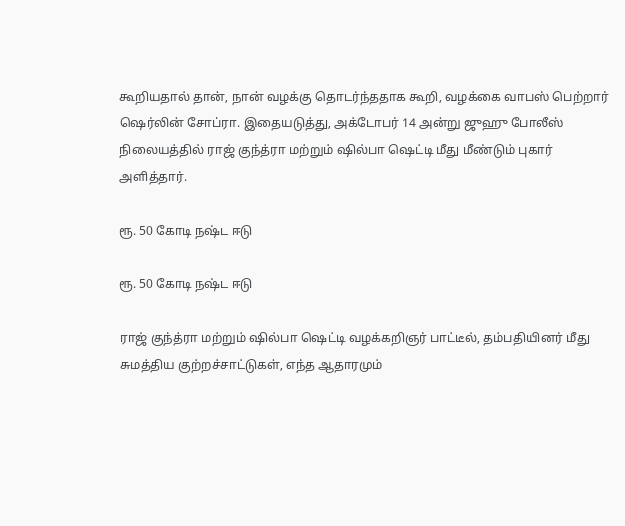கூறியதால் தான், நான் வழக்கு தொடர்ந்ததாக கூறி, வழக்கை வாபஸ் பெற்றார் ஷெர்லின் சோப்ரா. இதையடுத்து, அக்டோபர் 14 அன்று ஜுஹு போலீஸ் நிலையத்தில் ராஜ் குந்த்ரா மற்றும் ஷில்பா ஷெட்டி மீது மீண்டும் புகார் அளித்தார்.

ரூ. 50 கோடி நஷ்ட ஈடு

ரூ. 50 கோடி நஷ்ட ஈடு

ராஜ் குந்த்ரா மற்றும் ஷில்பா ஷெட்டி வழக்கறிஞர் பாட்டீல், தம்பதியினர் மீது சுமத்திய குற்றச்சாட்டுகள், எந்த ஆதாரமும்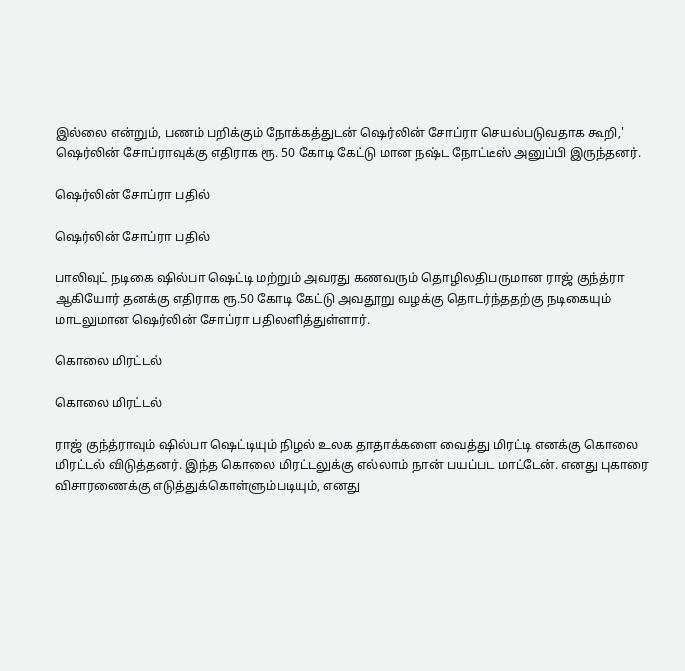இல்லை என்றும், பணம் பறிக்கும் நோக்கத்துடன் ஷெர்லின் சோப்ரா செயல்படுவதாக கூறி,' ஷெர்லின் சோப்ராவுக்கு எதிராக ரூ. 50 கோடி கேட்டு மான நஷ்ட நோட்டீஸ் அனுப்பி இருந்தனர்.

ஷெர்லின் சோப்ரா பதில்

ஷெர்லின் சோப்ரா பதில்

பாலிவுட் நடிகை ஷில்பா ஷெட்டி மற்றும் அவரது கணவரும் தொழிலதிபருமான ராஜ் குந்த்ரா ஆகியோர் தனக்கு எதிராக ரூ.50 கோடி கேட்டு அவதூறு வழக்கு தொடர்ந்ததற்கு நடிகையும் மாடலுமான ஷெர்லின் சோப்ரா பதிலளித்துள்ளார்.

கொலை மிரட்டல்

கொலை மிரட்டல்

ராஜ் குந்த்ராவும் ஷில்பா ஷெட்டியும் நிழல் உலக தாதாக்களை வைத்து மிரட்டி எனக்கு கொலை மிரட்டல் விடுத்தனர். இந்த கொலை மிரட்டலுக்கு எல்லாம் நான் பயப்பட மாட்டேன். எனது புகாரை விசாரணைக்கு எடுத்துக்கொள்ளும்படியும், எனது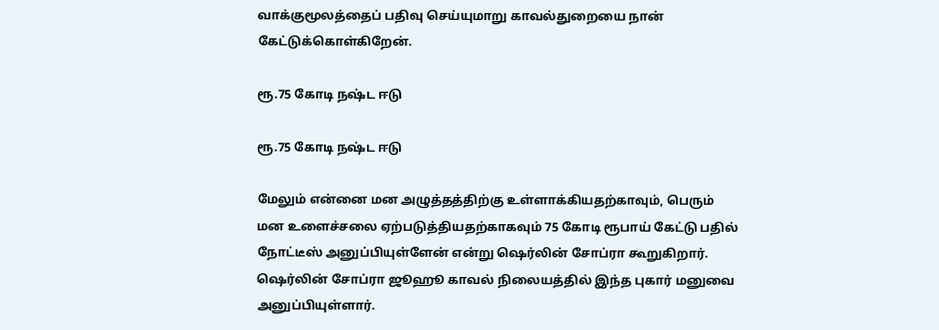வாக்குமூலத்தைப் பதிவு செய்யுமாறு காவல்துறையை நான் கேட்டுக்கொள்கிறேன்.

ரூ.75 கோடி நஷ்ட ஈடு

ரூ.75 கோடி நஷ்ட ஈடு

மேலும் என்னை மன அழுத்தத்திற்கு உள்ளாக்கியதற்காவும், பெரும் மன உளைச்சலை ஏற்படுத்தியதற்காகவும் 75 கோடி ரூபாய் கேட்டு பதில் நோட்டீஸ் அனுப்பியுள்ளேன் என்று ஷெர்லின் சோப்ரா கூறுகிறார். ஷெர்லின் சோப்ரா ஜூஹூ காவல் நிலையத்தில் இந்த புகார் மனுவை அனுப்பியுள்ளார்.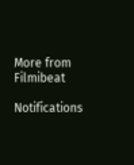More from Filmibeat

Notifications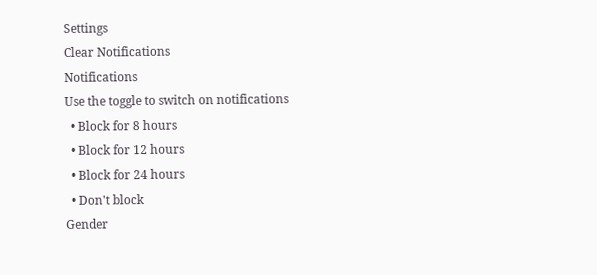Settings
Clear Notifications
Notifications
Use the toggle to switch on notifications
  • Block for 8 hours
  • Block for 12 hours
  • Block for 24 hours
  • Don't block
Gender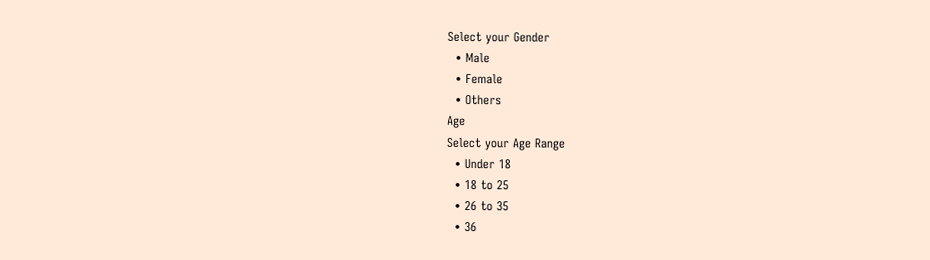Select your Gender
  • Male
  • Female
  • Others
Age
Select your Age Range
  • Under 18
  • 18 to 25
  • 26 to 35
  • 36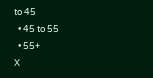to 45
  • 45 to 55
  • 55+
X